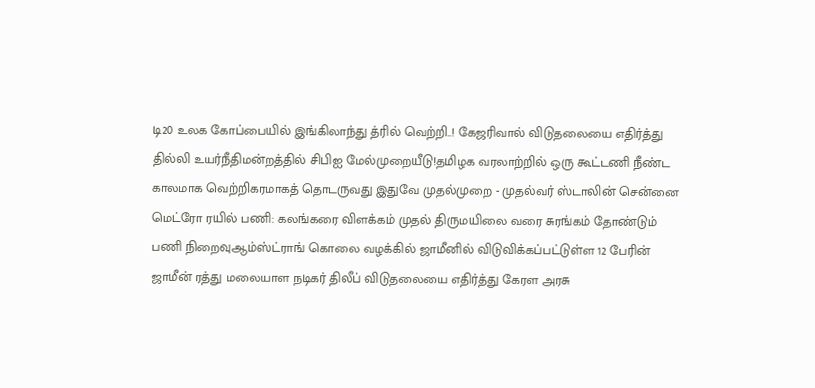டி20 உலக கோப்பையில் இங்கிலாந்து த்ரில் வெற்றி..! கேஜரிவால் விடுதலையை எதிர்த்து தில்லி உயர்நீதிமன்றத்தில் சிபிஐ மேல்முறையீடு!தமிழக வரலாற்றில் ஒரு கூட்டணி நீண்ட காலமாக வெற்றிகரமாகத் தொடருவது இதுவே முதல்முறை - முதல்வர் ஸ்டாலின் சென்னை மெட்ரோ ரயில் பணி: கலங்கரை விளக்கம் முதல் திருமயிலை வரை சுரங்கம் தோண்டும் பணி நிறைவுஆம்ஸ்ட்ராங் கொலை வழக்கில் ஜாமீனில் விடுவிக்கப்பட்டுள்ள 12 பேரின் ஜாமீன் ரத்து மலையாள நடிகர் திலீப் விடுதலையை எதிர்த்து கேரள அரசு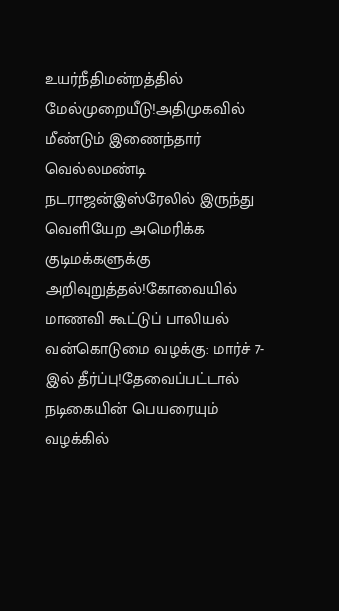உயர்நீதிமன்றத்தில் மேல்முறையீடு!அதிமுகவில் மீண்டும் இணைந்தார் வெல்லமண்டி நடராஜன்இஸ்ரேலில் இருந்து வெளியேற அமெரிக்க குடிமக்களுக்கு அறிவுறுத்தல்!கோவையில் மாணவி கூட்டுப் பாலியல் வன்கொடுமை வழக்கு: மார்ச் 7-இல் தீர்ப்பு!தேவைப்பட்டால் நடிகையின் பெயரையும் வழக்கில்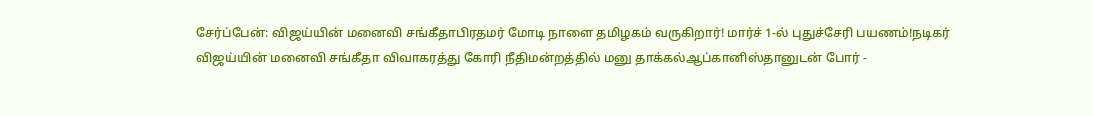சேர்ப்பேன்: விஜய்யின் மனைவி சங்கீதாபிரதமர் மோடி நாளை தமிழகம் வருகிறார்! மார்ச் 1-ல் புதுச்சேரி பயணம்!நடிகர் விஜய்யின் மனைவி சங்கீதா விவாகரத்து கோரி நீதிமன்றத்தில் மனு தாக்கல்ஆப்கானிஸ்தானுடன் போர் -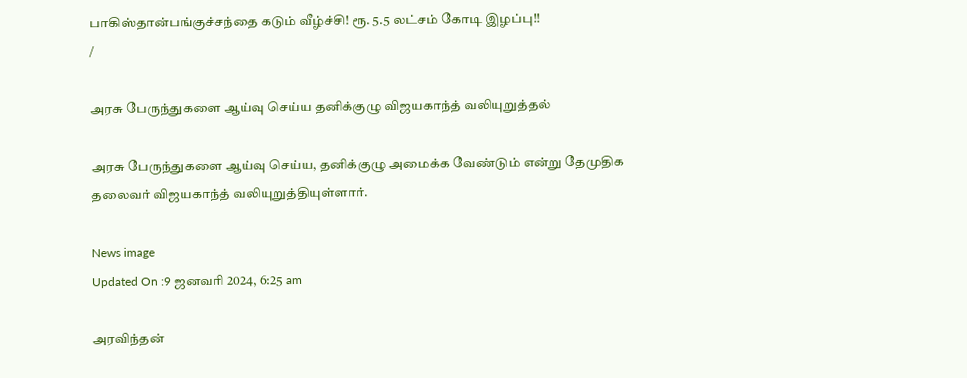பாகிஸ்தான்பங்குச்சந்தை கடும் வீழ்ச்சி! ரூ. 5.5 லட்சம் கோடி இழப்பு!!
/

அரசு பேருந்துகளை ஆய்வு செய்ய தனிக்குழு விஜயகாந்த் வலியுறுத்தல்

அரசு பேருந்துகளை ஆய்வு செய்ய, தனிக்குழு அமைக்க வேண்டும் என்று தேமுதிக தலைவர் விஜயகாந்த் வலியுறுத்தியுள்ளார்.

News image
Updated On :9 ஜனவரி 2024, 6:25 am

அரவிந்தன்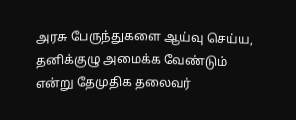அரசு பேருந்துகளை ஆய்வு செய்ய, தனிக்குழு அமைக்க வேண்டும் என்று தேமுதிக தலைவர்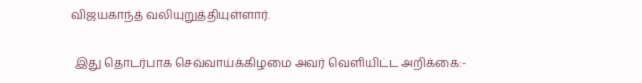விஜயகாந்த் வலியுறுத்தியுள்ளார்.

 இது தொடர்பாக செவ்வாய்க்கிழமை அவர் வெளியிட்ட அறிக்கை:-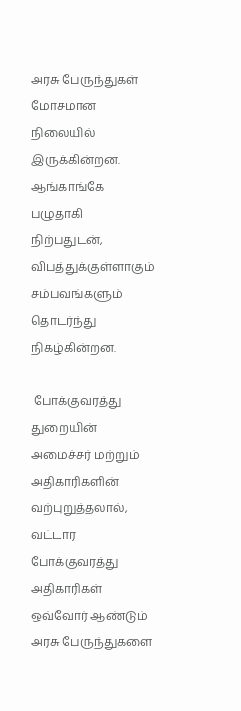அரசு பேருந்துகள் மோசமான நிலையில் இருக்கின்றன. ஆங்காங்கே பழுதாகி நிற்பதுடன், விபத்துக்குள்ளாகும் சம்பவங்களும் தொடர்ந்து நிகழ்கின்றன.

 போக்குவரத்து துறையின் அமைச்சர் மற்றும் அதிகாரிகளின் வற்புறுத்தலால், வட்டார போக்குவரத்து அதிகாரிகள் ஒவ்வோர் ஆண்டும் அரசு பேருந்துகளை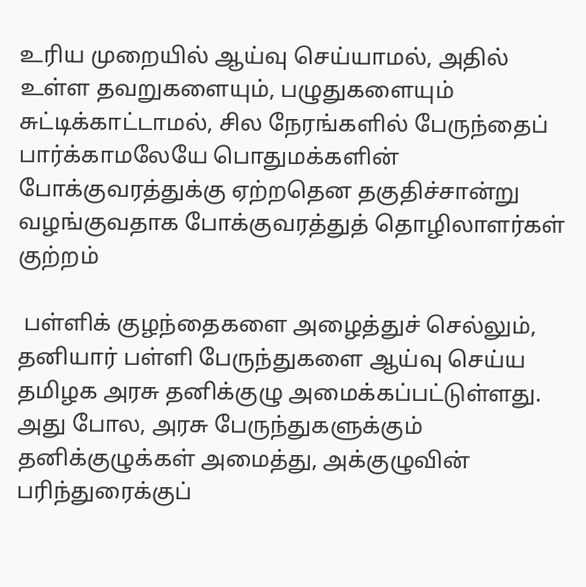உரிய முறையில் ஆய்வு செய்யாமல், அதில் உள்ள தவறுகளையும், பழுதுகளையும் சுட்டிக்காட்டாமல், சில நேரங்களில் பேருந்தைப் பார்க்காமலேயே பொதுமக்களின் போக்குவரத்துக்கு ஏற்றதென தகுதிச்சான்று வழங்குவதாக போக்குவரத்துத் தொழிலாளர்கள் குற்றம்

 பள்ளிக் குழந்தைகளை அழைத்துச் செல்லும், தனியார் பள்ளி பேருந்துகளை ஆய்வு செய்ய தமிழக அரசு தனிக்குழு அமைக்கப்பட்டுள்ளது. அது போல, அரசு பேருந்துகளுக்கும் தனிக்குழுக்கள் அமைத்து, அக்குழுவின் பரிந்துரைக்குப்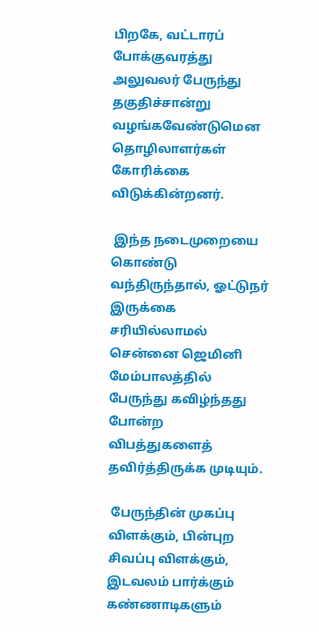பிறகே, வட்டாரப் போக்குவரத்து அலுவலர் பேருந்து தகுதிச்சான்று வழங்கவேண்டுமென தொழிலாளர்கள் கோரிக்கை விடுக்கின்றனர்.

 இந்த நடைமுறையை கொண்டு வந்திருந்தால், ஓட்டுநர் இருக்கை சரியில்லாமல் சென்னை ஜெமினி மேம்பாலத்தில் பேருந்து கவிழ்ந்தது போன்ற விபத்துகளைத் தவிர்த்திருக்க முடியும்.

 பேருந்தின் முகப்பு விளக்கும், பின்புற சிவப்பு விளக்கும், இடவலம் பார்க்கும் கண்ணாடிகளும்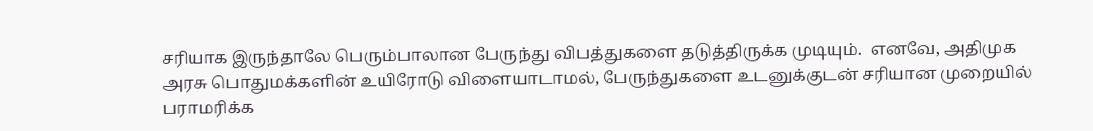சரியாக இருந்தாலே பெரும்பாலான பேருந்து விபத்துகளை தடுத்திருக்க முடியும்.  எனவே, அதிமுக அரசு பொதுமக்களின் உயிரோடு விளையாடாமல், பேருந்துகளை உடனுக்குடன் சரியான முறையில் பராமரிக்க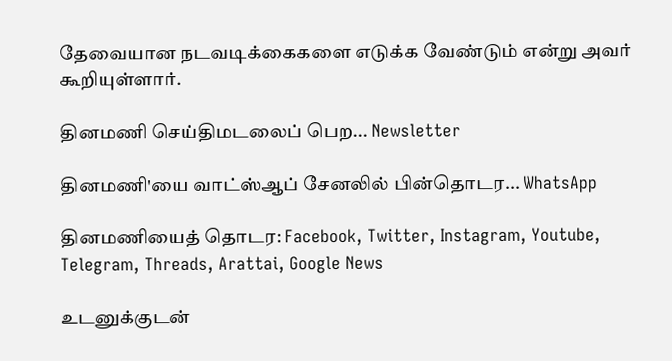தேவையான நடவடிக்கைகளை எடுக்க வேண்டும் என்று அவர் கூறியுள்ளார்.

தினமணி செய்திமடலைப் பெற... Newsletter

தினமணி'யை வாட்ஸ்ஆப் சேனலில் பின்தொடர... WhatsApp

தினமணியைத் தொடர: Facebook, Twitter, Instagram, Youtube, Telegram, Threads, Arattai, Google News

உடனுக்குடன்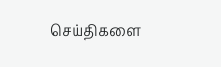செய்திகளை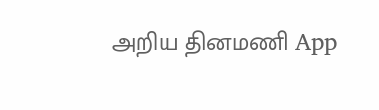அறிய தினமணி App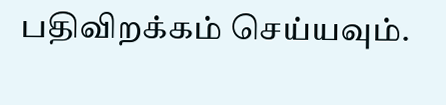பதிவிறக்கம் செய்யவும்.